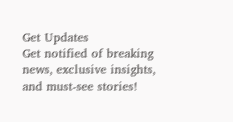Get Updates
Get notified of breaking news, exclusive insights, and must-see stories!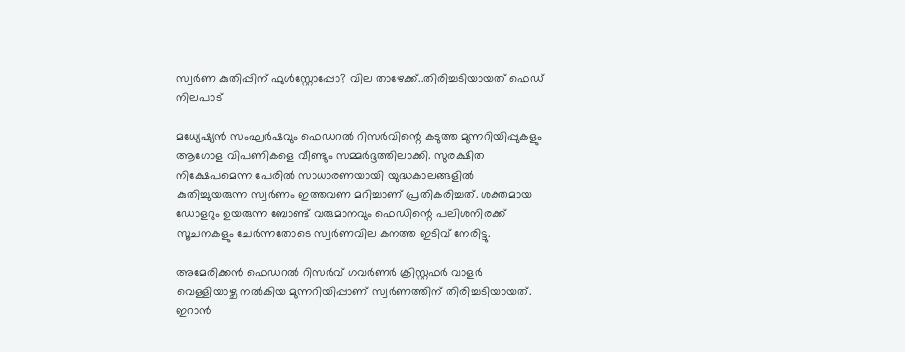സ്വർണ കുതിപ്പിന് ഫുൾസ്റ്റോപ്പോ? വില താഴേക്ക്..തിരിച്ചടിയായത് ഫെഡ് നിലപാട്

മധ്യേഷ്യൻ സംഘർഷവും ഫെഡറൽ റിസർവിന്റെ കടുത്ത മുന്നറിയിപ്പുകളും ആഗോള വിപണികളെ വീണ്ടും സമ്മർദ്ദത്തിലാക്കി. സുരക്ഷിത നിക്ഷേപമെന്ന പേരിൽ സാധാരണയായി യുദ്ധകാലങ്ങളിൽ കുതിച്ചുയരുന്ന സ്വർണം ഇത്തവണ മറിച്ചാണ് പ്രതികരിച്ചത്. ശക്തമായ ഡോളറും ഉയരുന്ന ബോണ്ട് വരുമാനവും ഫെഡിന്റെ പലിശനിരക്ക് സൂചനകളും ചേർന്നതോടെ സ്വർണവില കനത്ത ഇടിവ് നേരിട്ടു.

അമേരിക്കൻ ഫെഡറൽ റിസർവ് ഗവർണർ ക്രിസ്റ്റഫർ വാളർ വെള്ളിയാഴ്ച നൽകിയ മുന്നറിയിപ്പാണ് സ്വർണത്തിന് തിരിച്ചടിയായത്. ഇറാൻ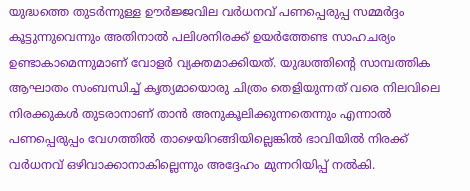യുദ്ധത്തെ തുടർന്നുള്ള ഊർജ്ജവില വർധനവ് പണപ്പെരുപ്പ സമ്മർദ്ദം കൂട്ടുന്നുവെന്നും അതിനാൽ പലിശനിരക്ക് ഉയർത്തേണ്ട സാഹചര്യം ഉണ്ടാകാമെന്നുമാണ് വോളർ വ്യക്തമാക്കിയത്. യുദ്ധത്തിന്റെ സാമ്പത്തിക ആഘാതം സംബന്ധിച്ച് കൃത്യമായൊരു ചിത്രം തെളിയുന്നത് വരെ നിലവിലെ നിരക്കുകൾ തുടരാനാണ് താൻ അനുകൂലിക്കുന്നതെന്നും എന്നാൽ പണപ്പെരുപ്പം വേഗത്തിൽ താഴെയിറങ്ങിയില്ലെങ്കിൽ ഭാവിയിൽ നിരക്ക് വർധനവ് ഒഴിവാക്കാനാകില്ലെന്നും അദ്ദേഹം മുന്നറിയിപ്പ് നൽകി.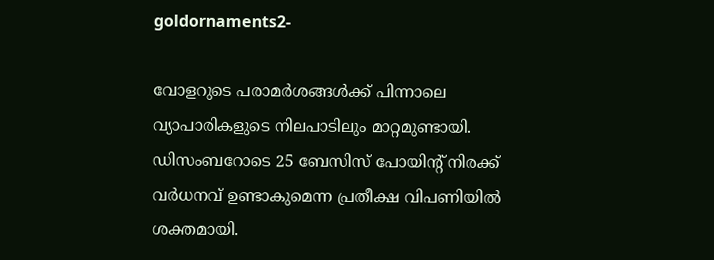goldornaments2-

വോളറുടെ പരാമർശങ്ങൾക്ക് പിന്നാലെ വ്യാപാരികളുടെ നിലപാടിലും മാറ്റമുണ്ടായി. ഡിസംബറോടെ 25 ബേസിസ് പോയിന്റ് നിരക്ക് വർധനവ് ഉണ്ടാകുമെന്ന പ്രതീക്ഷ വിപണിയിൽ ശക്തമായി.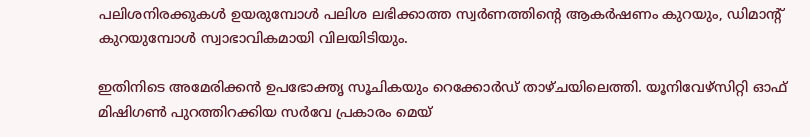പലിശനിരക്കുകൾ ഉയരുമ്പോൾ പലിശ ലഭിക്കാത്ത സ്വർണത്തിൻ്റെ ആകർഷണം കുറയും, ഡിമാൻ്റ് കുറയുമ്പോൾ സ്വാഭാവികമായി വിലയിടിയും.

ഇതിനിടെ അമേരിക്കൻ ഉപഭോക്തൃ സൂചികയും റെക്കോർഡ് താഴ്ചയിലെത്തി. യൂനിവേഴ്സിറ്റി ഓഫ് മിഷിഗണ്‍ പുറത്തിറക്കിയ സർവേ പ്രകാരം മെയ്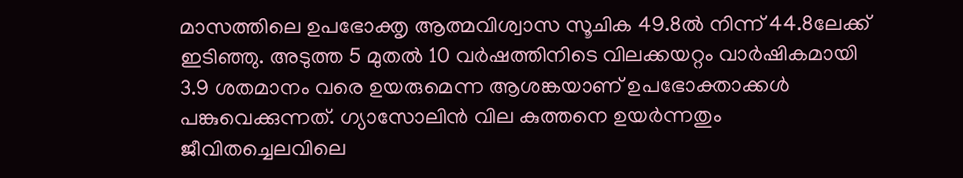മാസത്തിലെ ഉപഭോക്തൃ ആത്മവിശ്വാസ സൂചിക 49.8ൽ നിന്ന് 44.8ലേക്ക് ഇടിഞ്ഞു. അടുത്ത 5 മുതൽ 10 വർഷത്തിനിടെ വിലക്കയറ്റം വാർഷികമായി 3.9 ശതമാനം വരെ ഉയരുമെന്ന ആശങ്കയാണ് ഉപഭോക്താക്കൾ പങ്കുവെക്കുന്നത്. ഗ്യാസോലിൻ വില കുത്തനെ ഉയർന്നതും ജീവിതച്ചെലവിലെ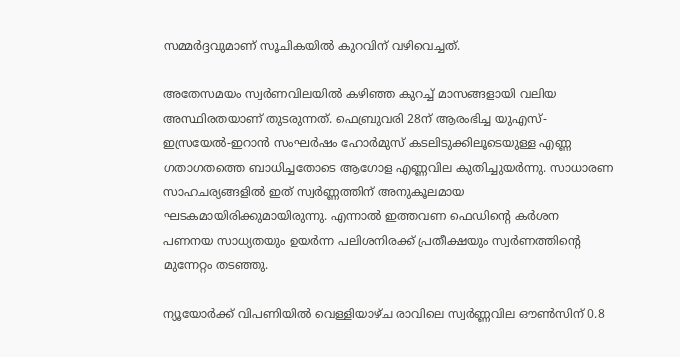സമ്മർദ്ദവുമാണ് സൂചികയിൽ കുറവിന് വഴിവെച്ചത്.

അതേസമയം സ്വർണവിലയിൽ കഴിഞ്ഞ കുറച്ച് മാസങ്ങളായി വലിയ അസ്ഥിരതയാണ് തുടരുന്നത്. ഫെബ്രുവരി 28ന് ആരംഭിച്ച യുഎസ്-ഇസ്രയേൽ-ഇറാൻ സംഘർഷം ഹോർമുസ് കടലിടുക്കിലൂടെയുള്ള എണ്ണ ഗതാഗതത്തെ ബാധിച്ചതോടെ ആഗോള എണ്ണവില കുതിച്ചുയർന്നു. സാധാരണ സാഹചര്യങ്ങളിൽ ഇത് സ്വർണ്ണത്തിന് അനുകൂലമായ ഘടകമായിരിക്കുമായിരുന്നു. എന്നാൽ ഇത്തവണ ഫെഡിന്റെ കർശന പണനയ സാധ്യതയും ഉയർന്ന പലിശനിരക്ക് പ്രതീക്ഷയും സ്വർണത്തിന്റെ മുന്നേറ്റം തടഞ്ഞു.

ന്യൂയോർക്ക് വിപണിയിൽ വെള്ളിയാഴ്ച രാവിലെ സ്വർണ്ണവില ഔൺസിന് 0.8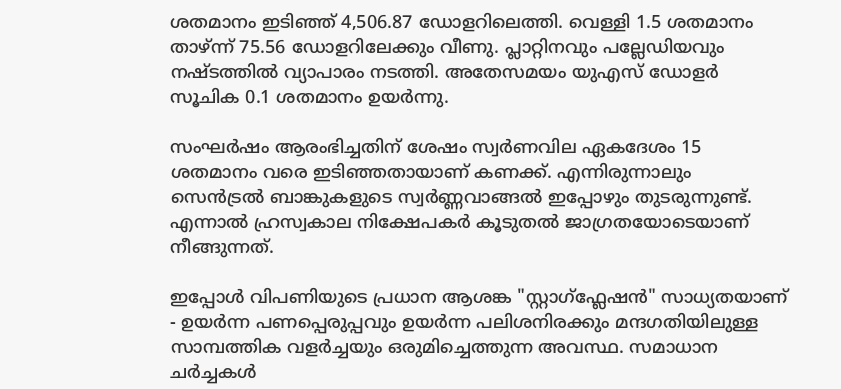ശതമാനം ഇടിഞ്ഞ് 4,506.87 ഡോളറിലെത്തി. വെള്ളി 1.5 ശതമാനം താഴ്ന്ന് 75.56 ഡോളറിലേക്കും വീണു. പ്ലാറ്റിനവും പല്ലേഡിയവും നഷ്ടത്തിൽ വ്യാപാരം നടത്തി. അതേസമയം യുഎസ് ഡോളർ സൂചിക 0.1 ശതമാനം ഉയർന്നു.

സംഘർഷം ആരംഭിച്ചതിന് ശേഷം സ്വർണവില ഏകദേശം 15 ശതമാനം വരെ ഇടിഞ്ഞതായാണ് കണക്ക്. എന്നിരുന്നാലും സെൻട്രൽ ബാങ്കുകളുടെ സ്വർണ്ണവാങ്ങൽ ഇപ്പോഴും തുടരുന്നുണ്ട്. എന്നാൽ ഹ്രസ്വകാല നിക്ഷേപകർ കൂടുതൽ ജാഗ്രതയോടെയാണ് നീങ്ങുന്നത്.

ഇപ്പോൾ വിപണിയുടെ പ്രധാന ആശങ്ക "സ്റ്റാഗ്ഫ്ലേഷൻ" സാധ്യതയാണ് - ഉയർന്ന പണപ്പെരുപ്പവും ഉയർന്ന പലിശനിരക്കും മന്ദഗതിയിലുള്ള സാമ്പത്തിക വളർച്ചയും ഒരുമിച്ചെത്തുന്ന അവസ്ഥ. സമാധാന ചർച്ചകൾ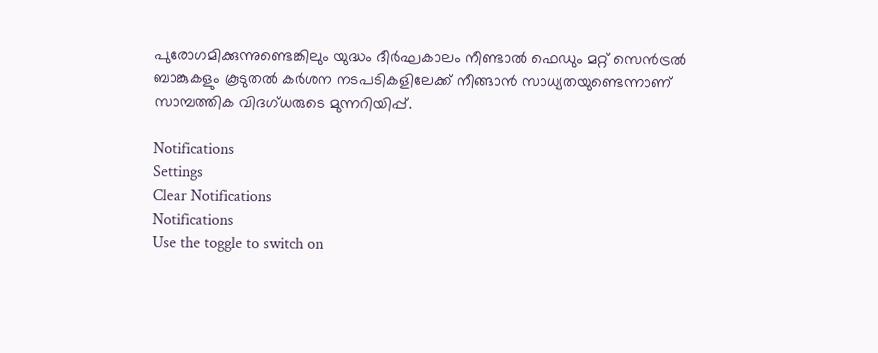പുരോഗമിക്കുന്നുണ്ടെങ്കിലും യുദ്ധം ദീർഘകാലം നീണ്ടാൽ ഫെഡും മറ്റ് സെൻട്രൽ ബാങ്കുകളും കൂടുതൽ കർശന നടപടികളിലേക്ക് നീങ്ങാൻ സാധ്യതയുണ്ടെന്നാണ് സാമ്പത്തിക വിദഗ്ധരുടെ മുന്നറിയിപ്പ്.

Notifications
Settings
Clear Notifications
Notifications
Use the toggle to switch on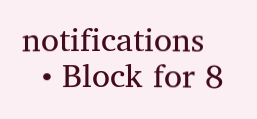notifications
  • Block for 8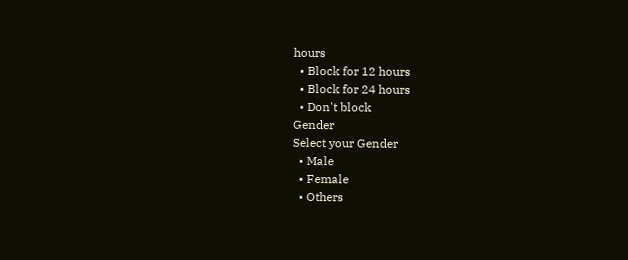hours
  • Block for 12 hours
  • Block for 24 hours
  • Don't block
Gender
Select your Gender
  • Male
  • Female
  • Others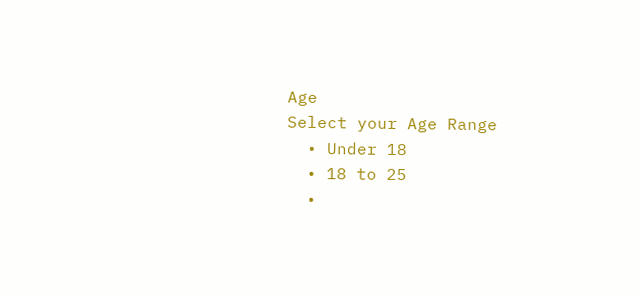Age
Select your Age Range
  • Under 18
  • 18 to 25
  •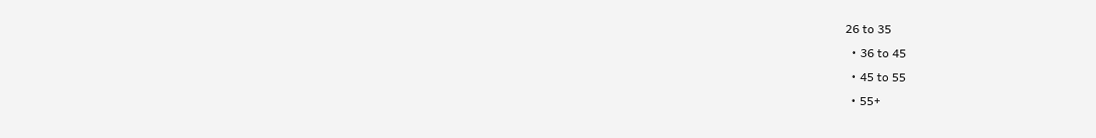26 to 35
  • 36 to 45
  • 45 to 55
  • 55+